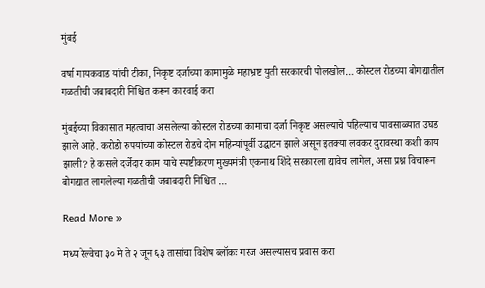मुंबई

वर्षा गायकवाड यांची टीका, निकृष्ट दर्जाच्या कामामुळे महाभ्रष्ट युती सरकारची पोलखोल… कोस्टल रोडच्या बोगद्यातील गळतीची जबाबदारी निश्चित करून कारवाई करा

मुंबईच्या विकासात महत्वाचा असलेल्या कोस्टल रोडच्या कामाचा दर्जा निकृष्ट असल्याचे पहिल्याच पावसाळ्यात उघड झाले आहे. करोडो रुपयांच्या कोस्टल रोडचे दोन महिन्यांपूर्वी उद्घाटन झाले असून इतक्या लवकर दुरावस्था कशी काय झाली? हे कसले दर्जेदार काम याचे स्पष्टीकरण मुख्यमंत्री एकनाथ शिंदे सरकारला द्यावेच लागेल, असा प्रश्न विचारून बोगद्यात लागलेल्या गळतीची जबाबदारी निश्चित …

Read More »

मध्य रेल्वेचा ३० मे ते २ जून ६३ तासांचा विशेष ब्लॉकः गरज असल्यासच प्रवास करा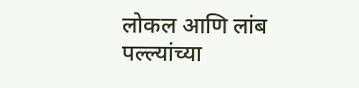लोकल आणि लांब पल्ल्यांच्या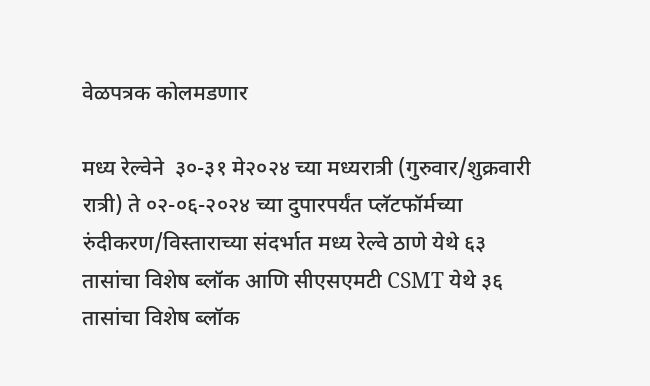वेळपत्रक कोलमडणार

मध्य रेल्वेने  ३०-३१ मे२०२४ च्या मध्यरात्री (गुरुवार/शुक्रवारी रात्री) ते ०२-०६-२०२४ च्या दुपारपर्यंत प्लॅटफॉर्मच्या रुंदीकरण/विस्ताराच्या संदर्भात मध्य रेल्वे ठाणे येथे ६३ तासांचा विशेष ब्लॉक आणि सीएसएमटी CSMT येथे ३६ तासांचा विशेष ब्लॉक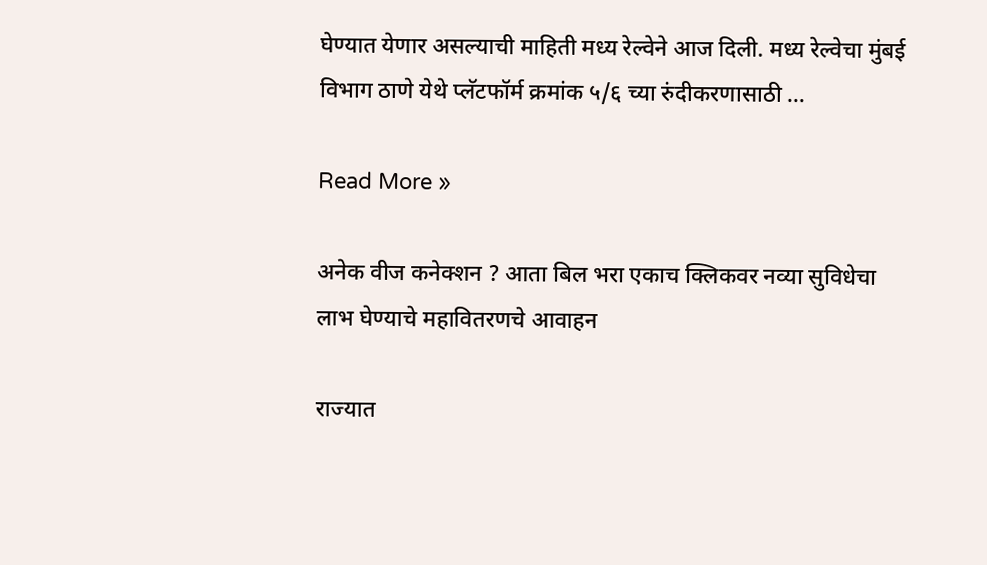घेण्यात येणार असल्याची माहिती मध्य रेल्वेने आज दिली. मध्य रेल्वेचा मुंबई विभाग ठाणे येथे प्लॅटफॉर्म क्रमांक ५/६ च्या रुंदीकरणासाठी …

Read More »

अनेक वीज कनेक्शन ? आता बिल भरा एकाच क्लिकवर नव्या सुविधेचा लाभ घेण्याचे महावितरणचे आवाहन

राज्यात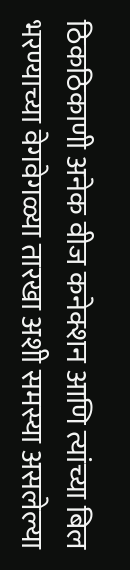ठिकठिकाणी अनेक वीज कनेक्शन आणि त्यांच्या बिल भरण्याच्या वेगवेगळ्या तारखा अशी समस्या असलेल्या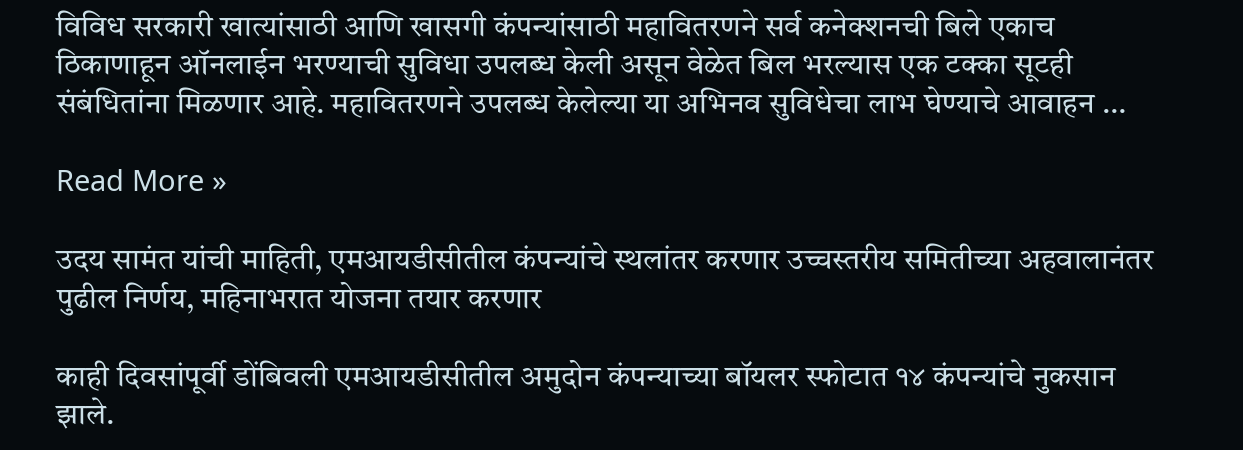विविध सरकारी खात्यांसाठी आणि खासगी कंपन्यांसाठी महावितरणने सर्व कनेक्शनची बिले एकाच ठिकाणाहून ऑनलाईन भरण्याची सुविधा उपलब्ध केली असून वेळेत बिल भरल्यास एक टक्का सूटही संबंधितांना मिळणार आहे. महावितरणने उपलब्ध केलेल्या या अभिनव सुविधेचा लाभ घेण्याचे आवाहन …

Read More »

उदय सामंत यांची माहिती, एमआयडीसीतील कंपन्यांचे स्थलांतर करणार उच्चस्तरीय समितीच्या अहवालानंतर पुढील निर्णय, महिनाभरात योजना तयार करणार

काही दिवसांपूर्वी डोंबिवली एमआयडीसीतील अमुदोन कंपन्याच्या बॉयलर स्फोटात १४ कंपन्यांचे नुकसान झाले.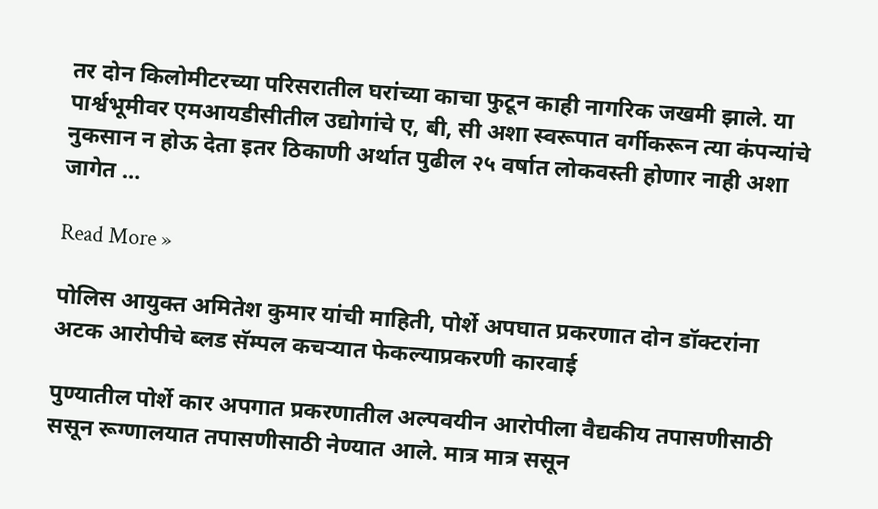तर दोन किलोमीटरच्या परिसरातील घरांच्या काचा फुटून काही नागरिक जखमी झाले. या पार्श्वभूमीवर एमआयडीसीतील उद्योगांचे ए, बी, सी अशा स्वरूपात वर्गीकरून त्या कंपन्यांचे नुकसान न होऊ देता इतर ठिकाणी अर्थात पुढील २५ वर्षात लोकवस्ती होणार नाही अशा जागेत …

Read More »

पोलिस आयुक्त अमितेश कुमार यांची माहिती, पोर्शे अपघात प्रकरणात दोन डॉक्टरांना अटक आरोपीचे ब्लड सॅम्पल कचऱ्यात फेकल्याप्रकरणी कारवाई

पुण्यातील पोर्शे कार अपगात प्रकरणातील अल्पवयीन आरोपीला वैद्यकीय तपासणीसाठी ससून रूग्णालयात तपासणीसाठी नेण्यात आले. मात्र मात्र ससून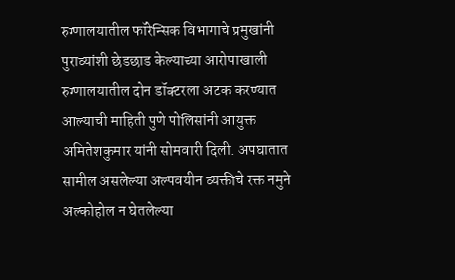रुग्णालयातील फॉरेन्सिक विभागाचे प्रमुखांनी पुराव्यांशी छेडछाड केल्याच्या आरोपाखाली रुग्णालयातील दोन डॉक्टरला अटक करण्यात आल्याची माहिती पुणे पोलिसांनी आयुक्त अमितेशकुमार यांनी सोमवारी दिली. अपघातात सामील असलेल्या अल्पवयीन व्यक्तीचे रक्त नमुने अल्कोहोल न घेतलेल्या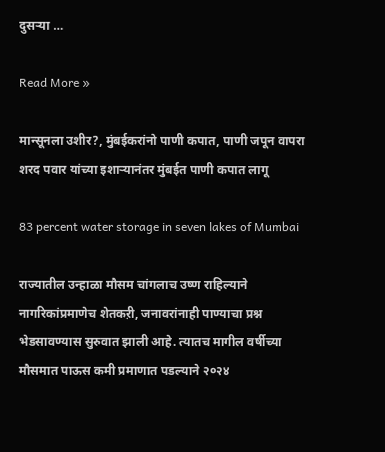दुसऱ्या …

Read More »

मान्सूनला उशीर?, मुंबईकरांनो पाणी कपात, पाणी जपून वापरा शरद पवार यांच्या इशाऱ्यानंतर मुंबईत पाणी कपात लागू

83 percent water storage in seven lakes of Mumbai

राज्यातील उन्हाळा मौसम चांगलाच उष्ण राहिल्याने नागरिकांप्रमाणेच शेतकऱी, जनावरांनाही पाण्याचा प्रश्न भेडसावण्यास सुरुवात झाली आहे. त्यातच मागील वर्षीच्या मौसमात पाऊस कमी प्रमाणात पडल्याने २०२४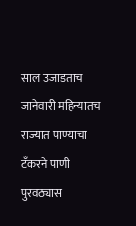साल उजाडताच जानेवारी महिन्यातच राज्यात पाण्याचा टँकरने पाणी पुरवठ्यास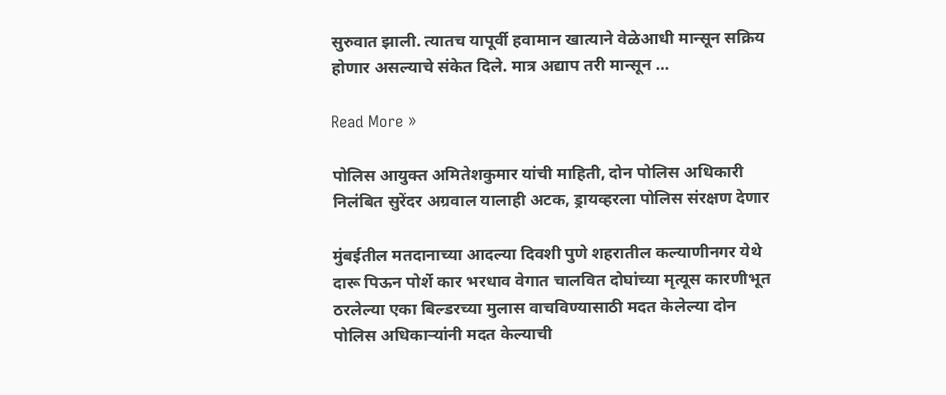सुरुवात झाली. त्यातच यापूर्वी हवामान खात्याने वेळेआधी मान्सून सक्रिय होणार असल्याचे संकेत दिले. मात्र अद्याप तरी मान्सून …

Read More »

पोलिस आयुक्त अमितेशकुमार यांची माहिती, दोन पोलिस अधिकारी निलंबित सुरेंदर अग्रवाल यालाही अटक, ड्रायव्हरला पोलिस संरक्षण देणार

मुंबईतील मतदानाच्या आदल्या दिवशी पुणे शहरातील कल्याणीनगर येथे दारू पिऊन पोर्शे कार भरधाव वेगात चालवित दोघांच्या मृत्यूस कारणीभूत ठरलेल्या एका बिल्डरच्या मुलास वाचविण्यासाठी मदत केलेल्या दोन पोलिस अधिकाऱ्यांनी मदत केल्याची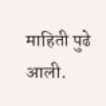माहिती पुढे आली.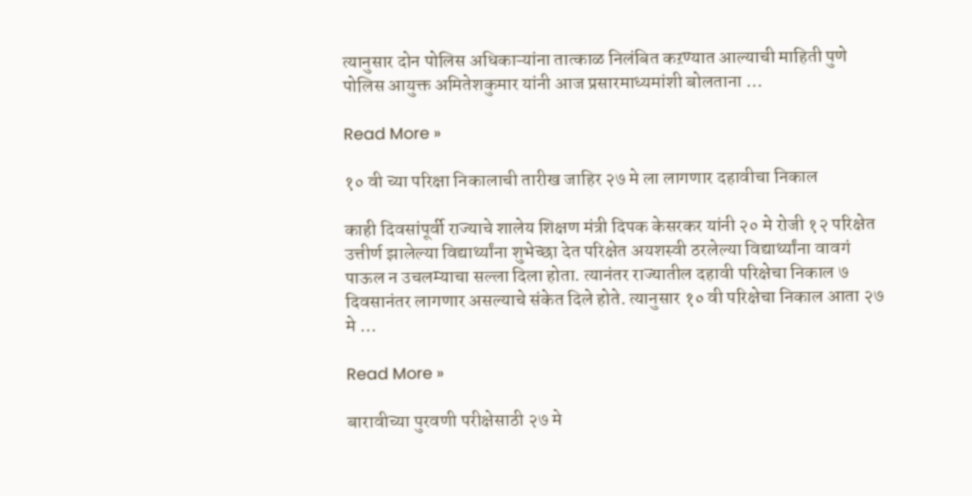त्यानुसार दोन पोलिस अधिकाऱ्यांना तात्काळ निलंबित कऱण्यात आल्याची माहिती पुणे पोलिस आयुक्त अमितेशकुमार यांनी आज प्रसारमाध्यमांशी बोलताना …

Read More »

१० वी च्या परिक्षा निकालाची तारीख जाहिर २७ मे ला लागणार दहावीचा निकाल

काही दिवसांपूर्वी राज्याचे शालेय शिक्षण मंत्री दिपक केसरकर यांनी २० मे रोजी १२ परिक्षेत उत्तीर्ण झालेल्या विद्यार्थ्यांना शुभेच्छा देत परिक्षेत अयशस्वी ठरलेल्या विद्यार्थ्यांना वावगं पाऊल न उचलम्याचा सल्ला दिला होता. त्यानंतर राज्यातील दहावी परिक्षेचा निकाल ७ दिवसानंतर लागणार असल्याचे संकेत दिले होते. त्यानुसार १० वी परिक्षेचा निकाल आता २७ मे …

Read More »

बारावीच्या पुरवणी परीक्षेसाठी २७ मे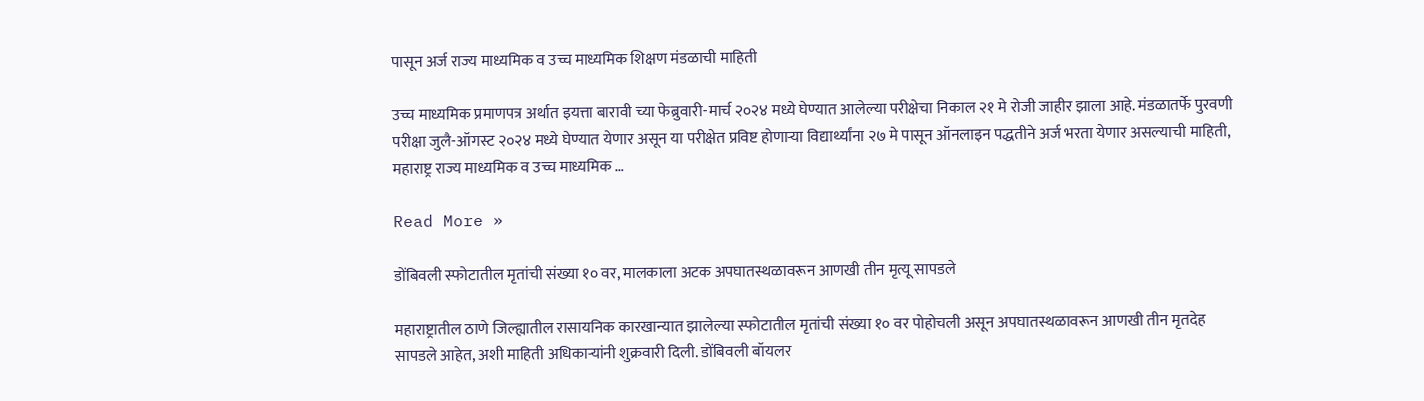पासून अर्ज राज्य माध्यमिक व उच्च माध्यमिक शिक्षण मंडळाची माहिती

उच्च माध्यमिक प्रमाणपत्र अर्थात इयत्ता बारावी च्या फेब्रुवारी-मार्च २०२४ मध्ये घेण्यात आलेल्या परीक्षेचा निकाल २१ मे रोजी जाहीर झाला आहे. मंडळातर्फे पुरवणी परीक्षा जुलै-ऑगस्ट २०२४ मध्ये घेण्यात येणार असून या परीक्षेत प्रविष्ट होणाऱ्या विद्यार्थ्यांना २७ मे पासून ऑनलाइन पद्धतीने अर्ज भरता येणार असल्याची माहिती, महाराष्ट्र राज्य माध्यमिक व उच्च माध्यमिक …

Read More »

डोंबिवली स्फोटातील मृतांची संख्या १० वर, मालकाला अटक अपघातस्थळावरून आणखी तीन मृत्यू सापडले

महाराष्ट्रातील ठाणे जिल्ह्यातील रासायनिक कारखान्यात झालेल्या स्फोटातील मृतांची संख्या १० वर पोहोचली असून अपघातस्थळावरून आणखी तीन मृतदेह सापडले आहेत, अशी माहिती अधिकाऱ्यांनी शुक्रवारी दिली. डोंबिवली बॉयलर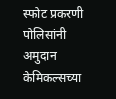स्फोट प्रकरणी पोलिसांनी अमुदान केमिकल्सच्या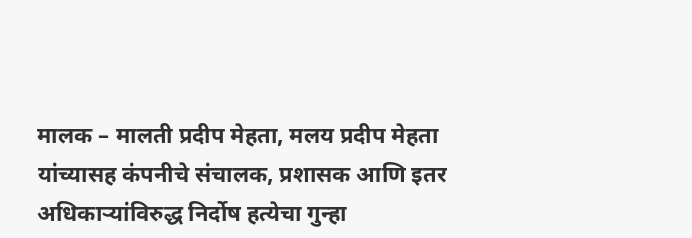मालक – मालती प्रदीप मेहता, मलय प्रदीप मेहता यांच्यासह कंपनीचे संचालक, प्रशासक आणि इतर अधिकाऱ्यांविरुद्ध निर्दोष हत्येचा गुन्हा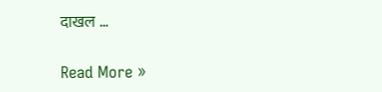दाखल …

Read More »